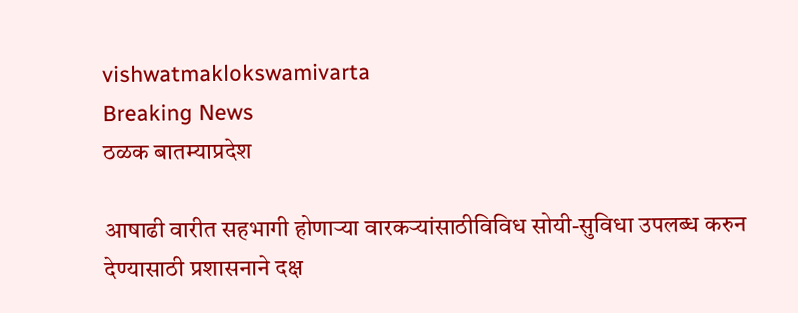vishwatmaklokswamivarta
Breaking News
ठळक बातम्याप्रदेश

आषाढी वारीत सहभागी होणाऱ्या वारकऱ्यांसाठीविविध सोयी-सुविधा उपलब्ध करुन देण्यासाठी प्रशासनाने दक्ष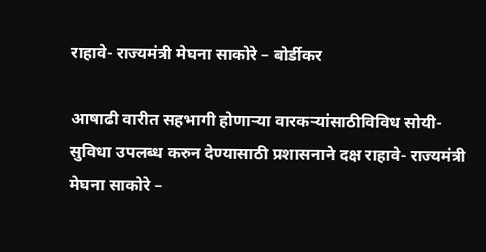राहावे- राज्यमंत्री मेघना साकोरे – बोर्डीकर

आषाढी वारीत सहभागी होणाऱ्या वारकऱ्यांसाठीविविध सोयी-सुविधा उपलब्ध करुन देण्यासाठी प्रशासनाने दक्ष राहावे- राज्यमंत्री मेघना साकोरे –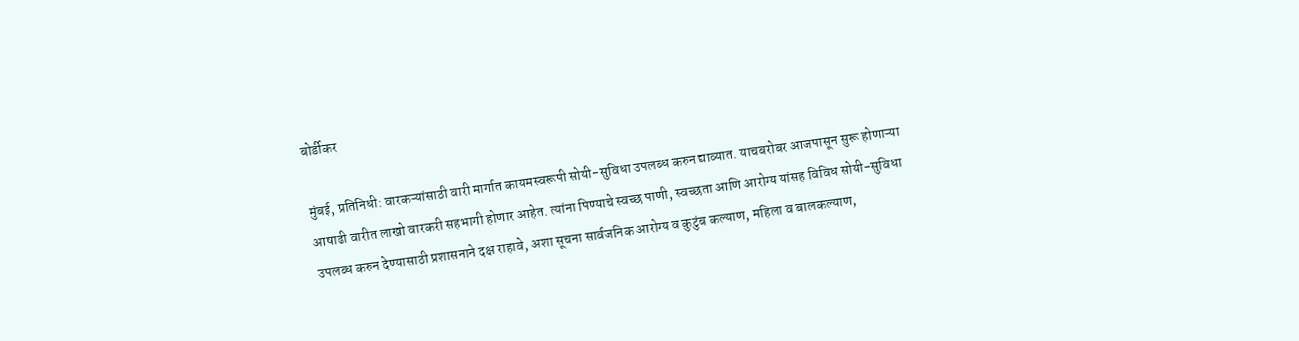बोर्डीकर

मुंबई, प्रतिनिधी: वारकऱ्यांसाठी वारी मार्गात कायमस्वरूपी सोयी-सुविधा उपलब्ध करुन द्याव्यात. याचबरोबर आजपासून सुरू होणाऱ्या आषाढी वारीत लाखो वारकरी सहभागी होणार आहेत. त्यांना पिण्याचे स्वच्छ पाणी, स्वच्छता आणि आरोग्य यांसह विविध सोयी-सुविधा उपलब्ध करुन देण्यासाठी प्रशासनाने दक्ष राहावे, अशा सूचना सार्वजनिक आरोग्य व कुटुंब कल्याण, महिला व बालकल्याण,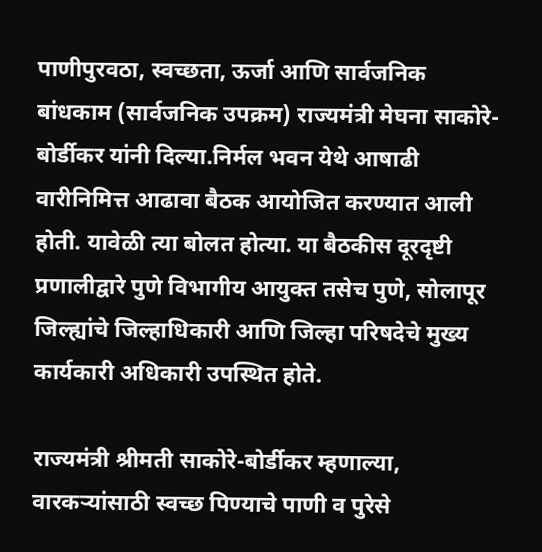पाणीपुरवठा, स्वच्छता, ऊर्जा आणि सार्वजनिक बांधकाम (सार्वजनिक उपक्रम) राज्यमंत्री मेघना साकोरे-बोर्डीकर यांनी दिल्या.निर्मल भवन येथे आषाढी वारीनिमित्त आढावा बैठक आयोजित करण्यात आली होती. यावेळी त्या बोलत होत्या. या बैठकीस दूरदृष्टी प्रणालीद्वारे पुणे विभागीय आयुक्त तसेच पुणे, सोलापूर जिल्ह्यांचे जिल्हाधिकारी आणि जिल्हा परिषदेचे मुख्य कार्यकारी अधिकारी उपस्थित होते.

राज्यमंत्री श्रीमती साकोरे-बोर्डीकर म्हणाल्या, वारकऱ्यांसाठी स्वच्छ पिण्याचे पाणी व पुरेसे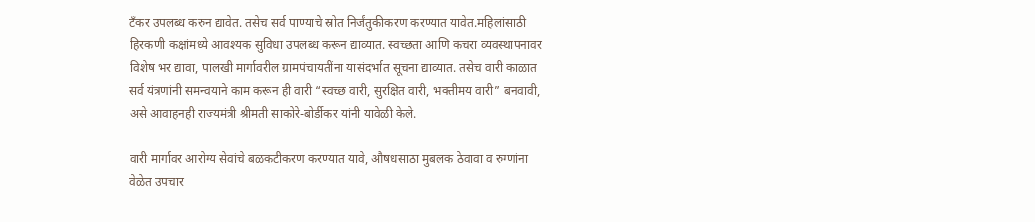टँकर उपलब्ध करुन द्यावेत. तसेच सर्व पाण्याचे स्रोत निर्जंतुकीकरण करण्यात यावेत.महिलांसाठी हिरकणी कक्षांमध्ये आवश्यक सुविधा उपलब्ध करून द्याव्यात. स्वच्छता आणि कचरा व्यवस्थापनावर विशेष भर द्यावा, पालखी मार्गावरील ग्रामपंचायतींना यासंदर्भात सूचना द्याव्यात. तसेच वारी काळात सर्व यंत्रणांनी समन्वयाने काम करून ही वारी “स्वच्छ वारी, सुरक्षित वारी, भक्तीमय वारी” बनवावी, असे आवाहनही राज्यमंत्री श्रीमती साकोरे-बोर्डीकर यांनी यावेळी केले.

वारी मार्गावर आरोग्य सेवांचे बळकटीकरण करण्यात यावे, औषधसाठा मुबलक ठेवावा व रुग्णांना वेळेत उपचार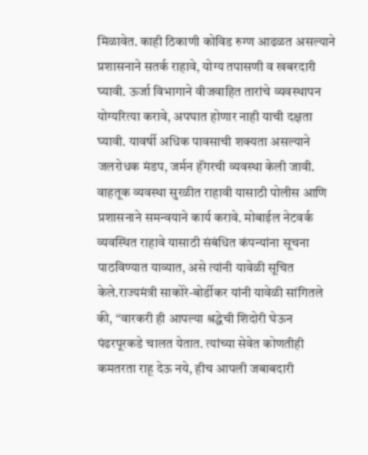मिळावेत. काही ठिकाणी कोविड रुग्ण आढळत असल्याने प्रशासनाने सतर्क राहावे, योग्य तपासणी व खबरदारी घ्यावी. ऊर्जा विभागाने वीजवाहित तारांचे व्यवस्थापन योग्यरित्या करावे, अपघात होणार नाही याची दक्षता घ्यावी. यावर्षी अधिक पावसाची शक्यता असल्याने जलरोधक मंडप, जर्मन हॅंगरची व्यवस्था केली जावी. वाहतूक व्यवस्था सुरळीत राहावी यासाठी पोलीस आणि प्रशासनाने समन्वयाने कार्य करावे. मोबाईल नेटवर्क व्यवस्थित राहावे यासाठी संबंधित कंपन्यांना सूचना पाठविण्यात याव्यात, असे त्यांनी यावेळी सूचित केले.राज्यमंत्री साकोरे-बोर्डीकर यांनी यावेळी सांगितले की, “वारकरी ही आपल्या श्रद्धेची शिदोरी घेऊन पंढरपूरकडे चालत येतात. त्यांच्या सेवेत कोणतीही कमतरता राहू देऊ नये, हीच आपली जबाबदारी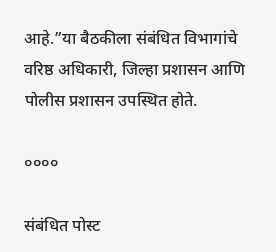आहे.”या बैठकीला संबंधित विभागांचे वरिष्ठ अधिकारी, जिल्हा प्रशासन आणि पोलीस प्रशासन उपस्थित होते.

००००

संबंधित पोस्ट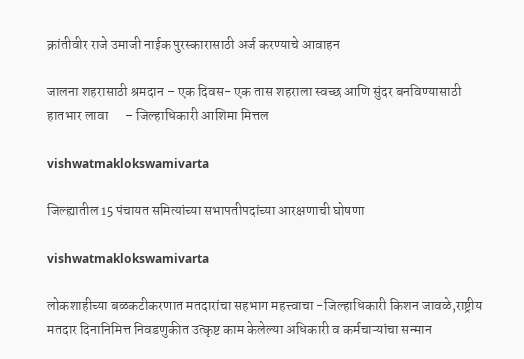क्रांतीवीर राजे उमाजी नाईक पुरस्कारासाठी अर्ज करण्याचे आवाहन

जालना शहरासाठी श्रमदान – एक दिवस- एक तास शहराला स्वच्छ आणि सुंदर बनविण्यासाठी हातभार लावा      – जिल्हाधिकारी आशिमा मित्तल

vishwatmaklokswamivarta

जिल्ह्यातील 15 पंचायत समित्यांच्या सभापतीपदांच्या आरक्षणाची घोषणा

vishwatmaklokswamivarta

लोकशाहीच्या बळकटीकरणात मतदारांचा सहभाग महत्त्वाचा -जिल्हाधिकारी किशन जावळे,राष्ट्रीय मतदार दिनानिमित्त निवडणुकीत उत्कृष्ट काम केलेल्या अधिकारी व कर्मचाऱ्यांचा सन्मान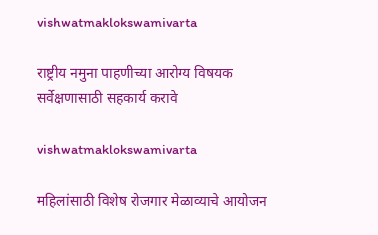vishwatmaklokswamivarta

राष्ट्रीय नमुना पाहणीच्या आरोग्य विषयक सर्वेक्षणासाठी सहकार्य करावे

vishwatmaklokswamivarta

महिलांसाठी विशेष रोजगार मेळाव्याचे आयोजन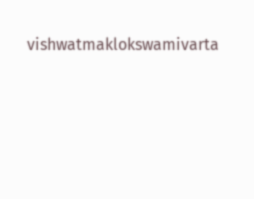vishwatmaklokswamivarta